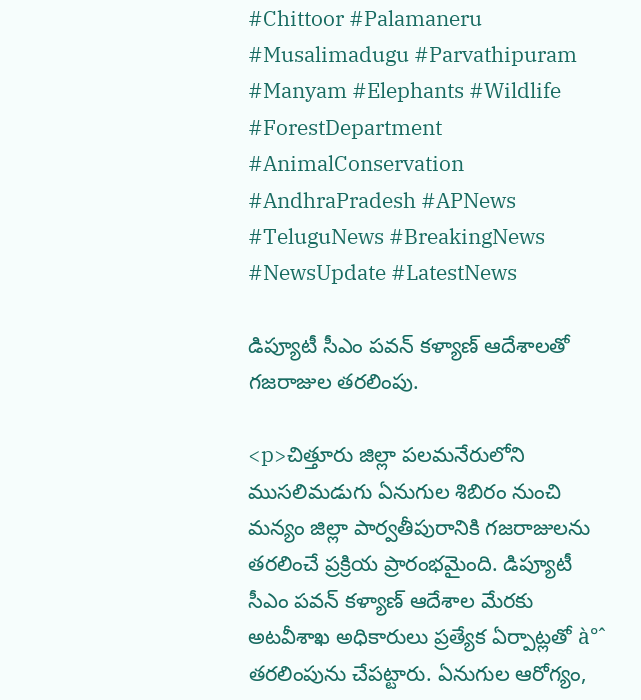#Chittoor #Palamaneru #Musalimadugu #Parvathipuram #Manyam #Elephants #Wildlife #ForestDepartment #AnimalConservation #AndhraPradesh #APNews #TeluguNews #BreakingNews #NewsUpdate #LatestNews

డిప్యూటీ సీఎం పవన్ కళ్యాణ్ ఆదేశాలతో గజరాజుల తరలింపు.

<p>చిత్తూరు జిల్లా పలమనేరులోని ముసలిమడుగు ఏనుగుల శిబిరం నుంచి మన్యం జిల్లా పార్వతీపురానికి గజరాజులను తరలించే ప్రక్రియ ప్రారంభమైంది. డిప్యూటీ సీఎం పవన్ కళ్యాణ్ ఆదేశాల మేరకు అటవీశాఖ అధికారులు ప్రత్యేక ఏర్పాట్లతో à°ˆ తరలింపును చేపట్టారు. ఏనుగుల ఆరోగ్యం,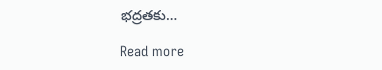భద్రతకు…

Read more